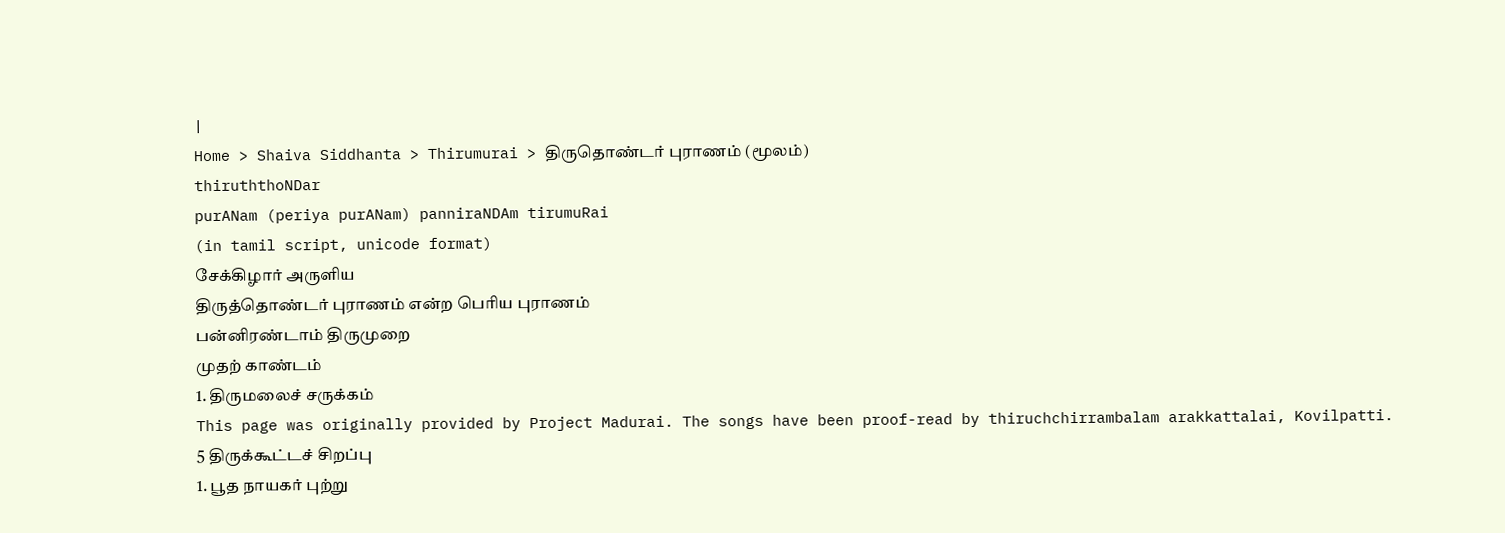|
Home > Shaiva Siddhanta > Thirumurai > திருதொண்டர் புராணம் (மூலம்)
thiruththoNDar
purANam (periya purANam) panniraNDAm tirumuRai
(in tamil script, unicode format)
சேக்கிழார் அருளிய
திருத்தொண்டர் புராணம் என்ற பெரிய புராணம்
பன்னிரண்டாம் திருமுறை
முதற் காண்டம்
1. திருமலைச் சருக்கம்
This page was originally provided by Project Madurai. The songs have been proof-read by thiruchchirrambalam arakkattalai, Kovilpatti.
5 திருக்கூட்டச் சிறப்பு
1. பூத நாயகர் புற்று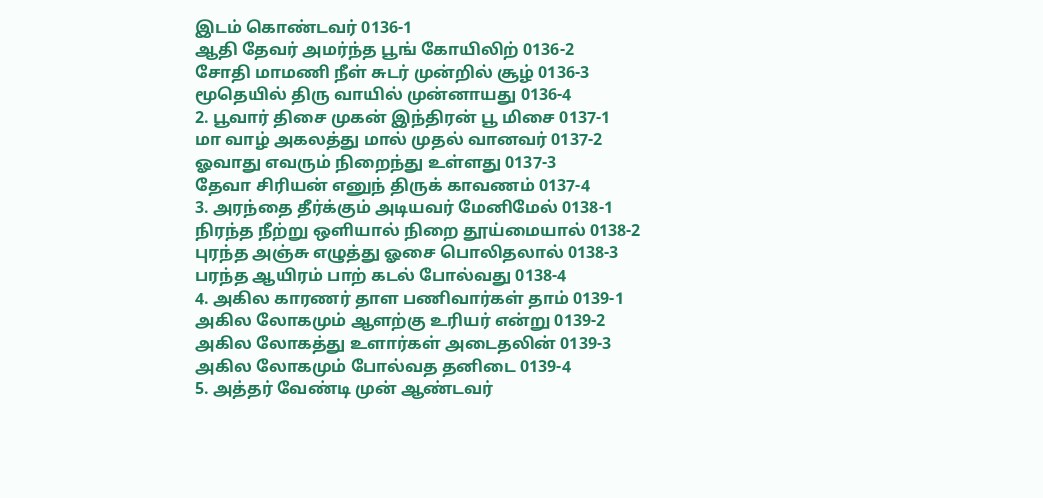இடம் கொண்டவர் 0136-1
ஆதி தேவர் அமர்ந்த பூங் கோயிலிற் 0136-2
சோதி மாமணி நீள் சுடர் முன்றில் சூழ் 0136-3
மூதெயில் திரு வாயில் முன்னாயது 0136-4
2. பூவார் திசை முகன் இந்திரன் பூ மிசை 0137-1
மா வாழ் அகலத்து மால் முதல் வானவர் 0137-2
ஓவாது எவரும் நிறைந்து உள்ளது 0137-3
தேவா சிரியன் எனுந் திருக் காவணம் 0137-4
3. அரந்தை தீர்க்கும் அடியவர் மேனிமேல் 0138-1
நிரந்த நீற்று ஒளியால் நிறை தூய்மையால் 0138-2
புரந்த அஞ்சு எழுத்து ஓசை பொலிதலால் 0138-3
பரந்த ஆயிரம் பாற் கடல் போல்வது 0138-4
4. அகில காரணர் தாள பணிவார்கள் தாம் 0139-1
அகில லோகமும் ஆளற்கு உரியர் என்று 0139-2
அகில லோகத்து உளார்கள் அடைதலின் 0139-3
அகில லோகமும் போல்வத தனிடை 0139-4
5. அத்தர் வேண்டி முன் ஆண்டவர்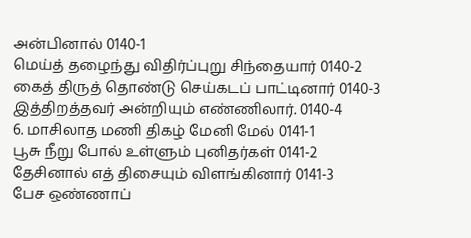அன்பினால் 0140-1
மெய்த் தழைந்து விதிர்ப்புறு சிந்தையார் 0140-2
கைத் திருத் தொண்டு செய்கடப் பாட்டினார் 0140-3
இத்திறத்தவர் அன்றியும் எண்ணிலார். 0140-4
6. மாசிலாத மணி திகழ் மேனி மேல் 0141-1
பூசு நீறு போல் உள்ளும் புனிதர்கள் 0141-2
தேசினால் எத் திசையும் விளங்கினார் 0141-3
பேச ஒண்ணாப்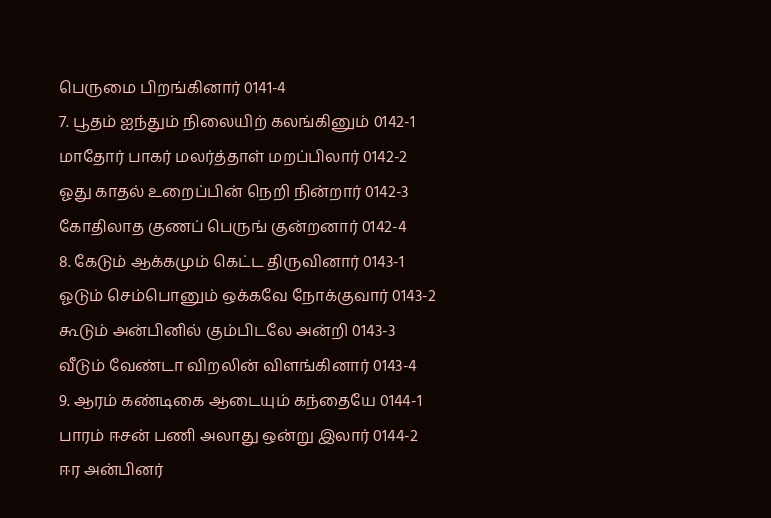பெருமை பிறங்கினார் 0141-4
7. பூதம் ஐந்தும் நிலையிற் கலங்கினும் 0142-1
மாதோர் பாகர் மலர்த்தாள் மறப்பிலார் 0142-2
ஓது காதல் உறைப்பின் நெறி நின்றார் 0142-3
கோதிலாத குணப் பெருங் குன்றனார் 0142-4
8. கேடும் ஆக்கமும் கெட்ட திருவினார் 0143-1
ஓடும் செம்பொனும் ஒக்கவே நோக்குவார் 0143-2
கூடும் அன்பினில் கும்பிடலே அன்றி 0143-3
வீடும் வேண்டா விறலின் விளங்கினார் 0143-4
9. ஆரம் கண்டிகை ஆடையும் கந்தையே 0144-1
பாரம் ஈசன் பணி அலாது ஒன்று இலார் 0144-2
ஈர அன்பினர்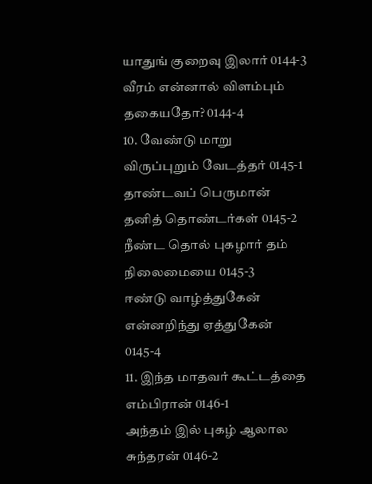யாதுங் குறைவு இலார் 0144-3
வீரம் என்னால் விளம்பும் தகையதோ? 0144-4
10. வேண்டு மாறு விருப்புறும் வேடத்தர் 0145-1
தாண்டவப் பெருமான் தனித் தொண்டர்கள் 0145-2
நீண்ட தொல் புகழார் தம் நிலைமையை 0145-3
ஈண்டு வாழ்த்துகேன் என்னறிந்து ஏத்துகேன் 0145-4
11. இந்த மாதவர் கூட்டத்தை எம்பிரான் 0146-1
அந்தம் இல் புகழ் ஆலால சுந்தரன் 0146-2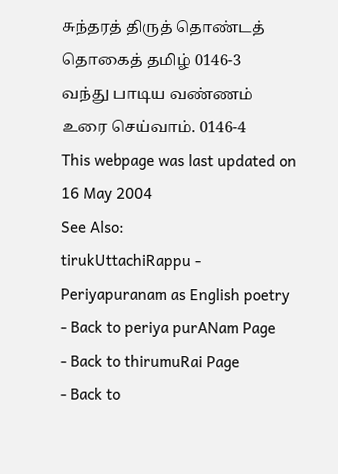சுந்தரத் திருத் தொண்டத் தொகைத் தமிழ் 0146-3
வந்து பாடிய வண்ணம் உரை செய்வாம். 0146-4
This webpage was last updated on 16 May 2004
See Also:
tirukUttachiRappu - Periyapuranam as English poetry
- Back to periya purANam Page
- Back to thirumuRai Page
- Back to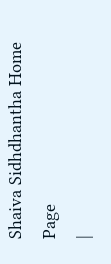Shaiva Sidhdhantha Home Page
|